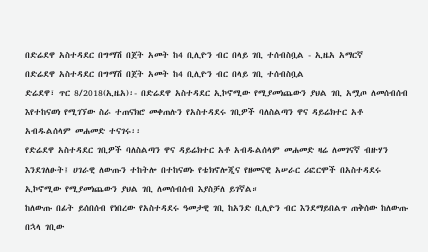በድሬደዋ አስተዳደር በግማሽ በጀት አመት ከ4 ቢሊዮን ብር በላይ ገቢ ተሰብስቧል - ኢዜአ አማርኛ
በድሬደዋ አስተዳደር በግማሽ በጀት አመት ከ4 ቢሊዮን ብር በላይ ገቢ ተሰብስቧል
ድሬደዋ፣ ጥር 8/2018(ኢዜአ)፡- በድሬደዋ አስተዳደር ኢኮኖሚው የሚያመነጨውን ያህል ገቢ አሟጦ ለመሰብሰብ እየተከናወነ የሚገኘው ስራ ተጠናክሮ መቀጠሉን የአስተዳደሩ ገቢዎች ባለስልጣን ዋና ዳይሬክተር አቶ አብዱልሰላም መሐመድ ተናገሩ፡፡
የድሬደዋ አስተዳደር ገቢዎች ባለስልጣን ዋና ዳይሬክተር አቶ አብዱልሰላም መሐመድ ዛሬ ለመገናኛ ብዙሃን እንደገለፁት፤ ሀገራዊ ለውጡን ተከትሎ በተከናወኑ የቴክኖሎጂና የዘመናዊ አሠራር ሪፎርሞች በአስተዳደሩ ኢኮኖሚው የሚያመነጨውን ያህል ገቢ ለመሰብሰብ እያስቻለ ይገኛል።
ከለውጡ በፊት ይሰበሰብ የነበረው የአስተዳደሩ ዓመታዊ ገቢ ከአንድ ቢሊዮን ብር እንደማይበልጥ ጠቅሰው ከለውጡ በኋላ ገቢው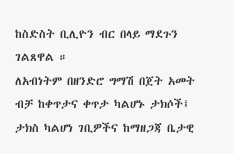ከስድስት ቢሊዮን ብር በላይ ማደጉን ገልጸዋል ።
ለአብነትም በዘንድሮ ግማሽ በጀት አመት ብቻ ከቀጥታና ቀጥታ ካልሆኑ ታክሶች፤ ታክስ ካልሆነ ገቢዎችና ከማዘጋጃ ቤታዊ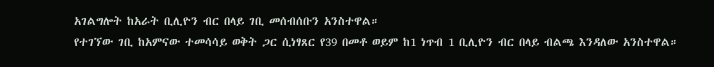አገልግሎት ከአራት ቢሊዮን ብር በላይ ገቢ መሰብሰቡን አንስተዋል።
የተገኘው ገቢ ከአምናው ተመሳሳይ ወቅት ጋር ሲነፃጸር የ39 በመቶ ወይም ከ1 ነጥብ 1 ቢሊዮን ብር በላይ ብልጫ እንዳለው አንስተዋል።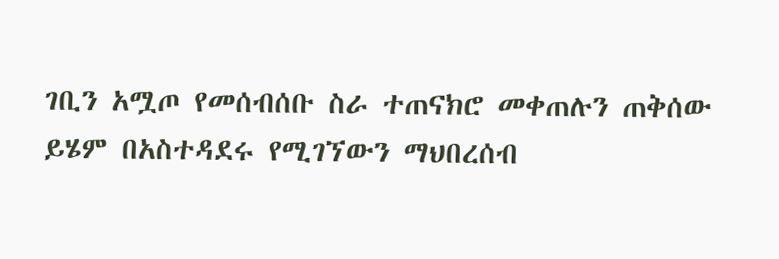ገቢን አሟጦ የመሰብሰቡ ስራ ተጠናክሮ መቀጠሉን ጠቅሰው ይሄም በአስተዳደሩ የሚገኘውን ማህበረሰብ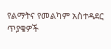የልማትና የመልካም አስተዳደር ጥያቄዎች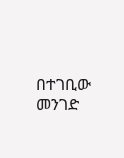በተገቢው መንገድ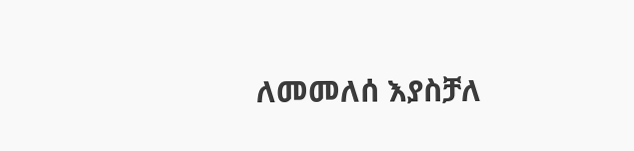ለመመለሰ እያስቻለ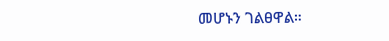መሆኑን ገልፀዋል።